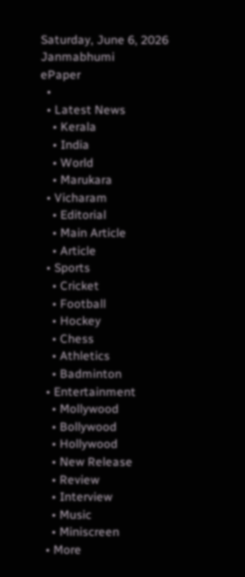Saturday, June 6, 2026
Janmabhumi
ePaper
  •
  • Latest News
    • Kerala
    • India
    • World
    • Marukara
  • Vicharam
    • Editorial
    • Main Article
    • Article
  • Sports
    • Cricket
    • Football
    • Hockey
    • Chess
    • Athletics
    • Badminton
  • Entertainment
    • Mollywood
    • Bollywood
    • Hollywood
    • New Release
    • Review
    • Interview
    • Music
    • Miniscreen
  • More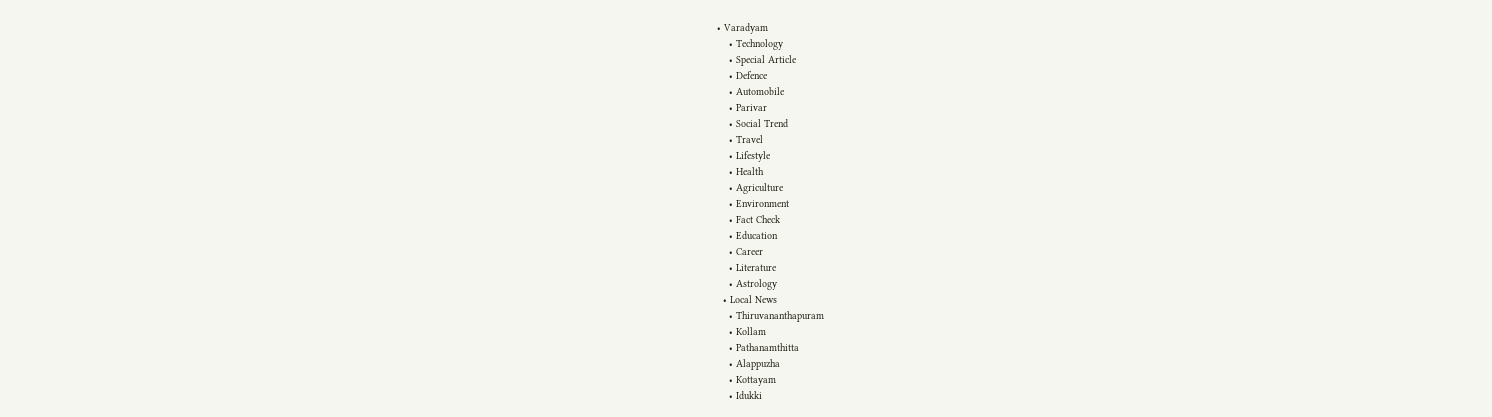• Varadyam
    • Technology
    • Special Article
    • Defence
    • Automobile
    • Parivar
    • Social Trend
    • Travel
    • Lifestyle
    • Health
    • Agriculture
    • Environment
    • Fact Check
    • Education
    • Career
    • Literature
    • Astrology
  • Local News
    • Thiruvananthapuram
    • Kollam
    • Pathanamthitta
    • Alappuzha
    • Kottayam
    • Idukki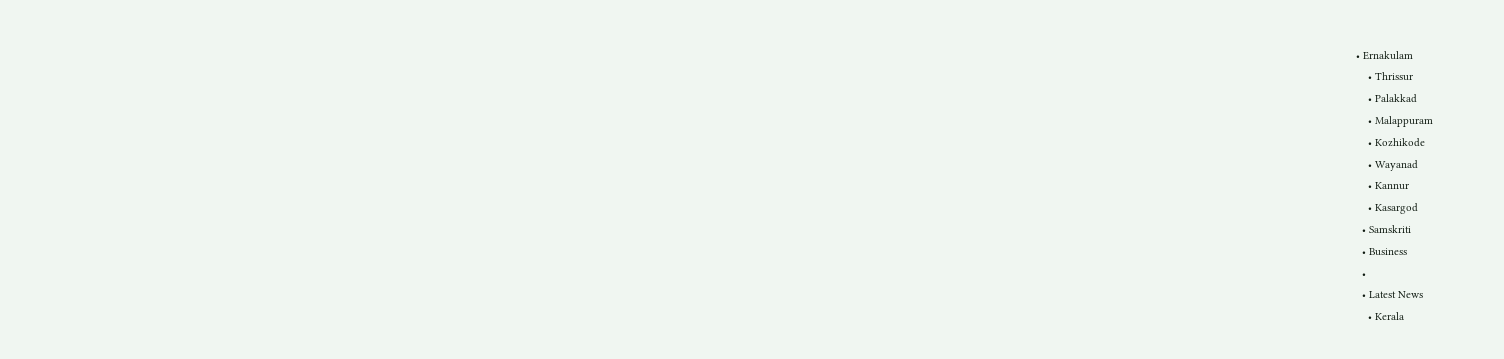• Ernakulam
    • Thrissur
    • Palakkad
    • Malappuram
    • Kozhikode
    • Wayanad
    • Kannur
    • Kasargod
  • Samskriti
  • Business
  •
  • Latest News
    • Kerala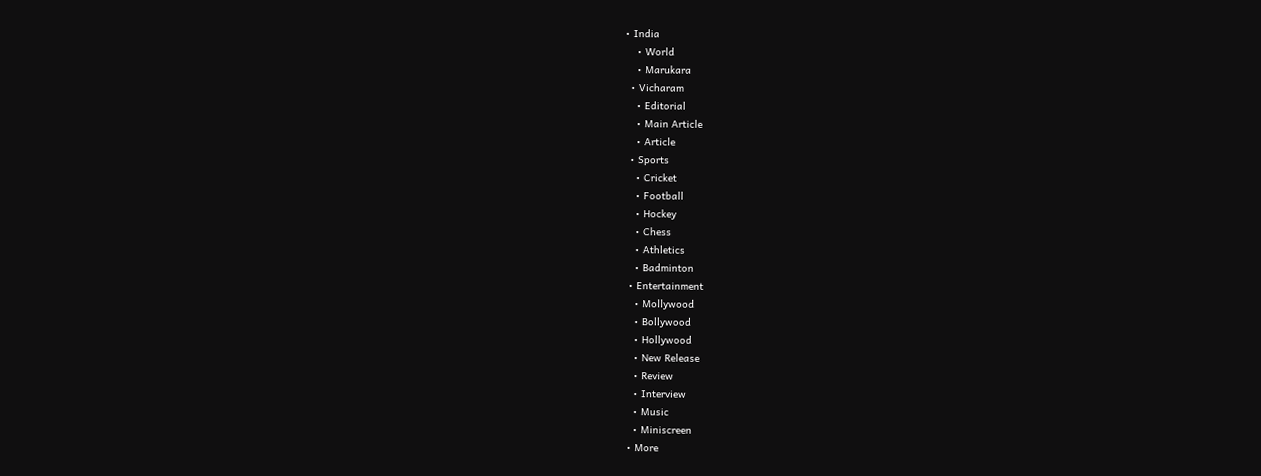• India
    • World
    • Marukara
  • Vicharam
    • Editorial
    • Main Article
    • Article
  • Sports
    • Cricket
    • Football
    • Hockey
    • Chess
    • Athletics
    • Badminton
  • Entertainment
    • Mollywood
    • Bollywood
    • Hollywood
    • New Release
    • Review
    • Interview
    • Music
    • Miniscreen
  • More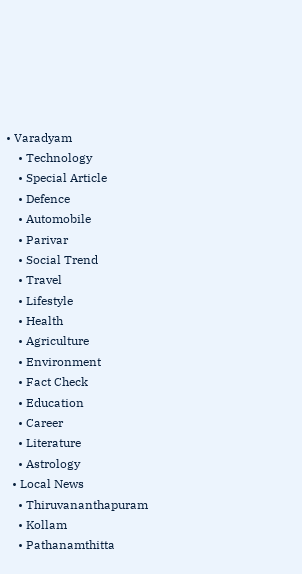• Varadyam
    • Technology
    • Special Article
    • Defence
    • Automobile
    • Parivar
    • Social Trend
    • Travel
    • Lifestyle
    • Health
    • Agriculture
    • Environment
    • Fact Check
    • Education
    • Career
    • Literature
    • Astrology
  • Local News
    • Thiruvananthapuram
    • Kollam
    • Pathanamthitta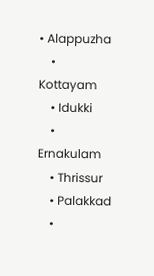• Alappuzha
    • Kottayam
    • Idukki
    • Ernakulam
    • Thrissur
    • Palakkad
    •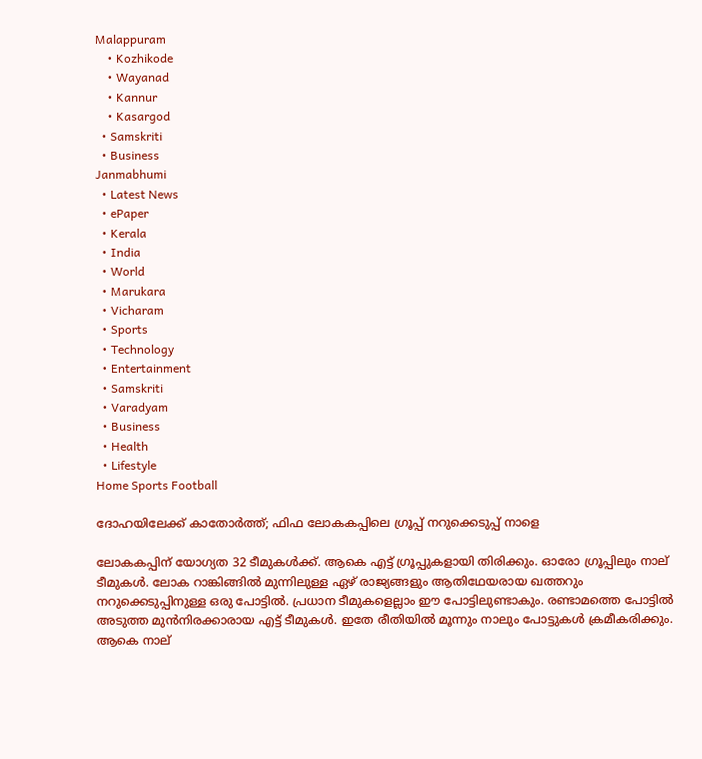Malappuram
    • Kozhikode
    • Wayanad
    • Kannur
    • Kasargod
  • Samskriti
  • Business
Janmabhumi
  • Latest News
  • ePaper
  • Kerala
  • India
  • World
  • Marukara
  • Vicharam
  • Sports
  • Technology
  • Entertainment
  • Samskriti
  • Varadyam
  • Business
  • Health
  • Lifestyle
Home Sports Football

ദോഹയിലേക്ക് കാതോര്‍ത്ത്; ഫിഫ ലോകകപ്പിലെ ഗ്രൂപ്പ് നറുക്കെടുപ്പ് നാളെ

ലോകകപ്പിന് യോഗ്യത 32 ടീമുകള്‍ക്ക്. ആകെ എട്ട് ഗ്രൂപ്പുകളായി തിരിക്കും. ഓരോ ഗ്രൂപ്പിലും നാല് ടീമുകള്‍. ലോക റാങ്കിങ്ങില്‍ മുന്നിലുള്ള ഏഴ് രാജ്യങ്ങളും ആതിഥേയരായ ഖത്തറും നറുക്കെടുപ്പിനുള്ള ഒരു പോട്ടില്‍. പ്രധാന ടീമുകളെല്ലാം ഈ പോട്ടിലുണ്ടാകും. രണ്ടാമത്തെ പോട്ടില്‍ അടുത്ത മുന്‍നിരക്കാരായ എട്ട് ടീമുകള്‍. ഇതേ രീതിയില്‍ മൂന്നും നാലും പോട്ടുകള്‍ ക്രമീകരിക്കും. ആകെ നാല്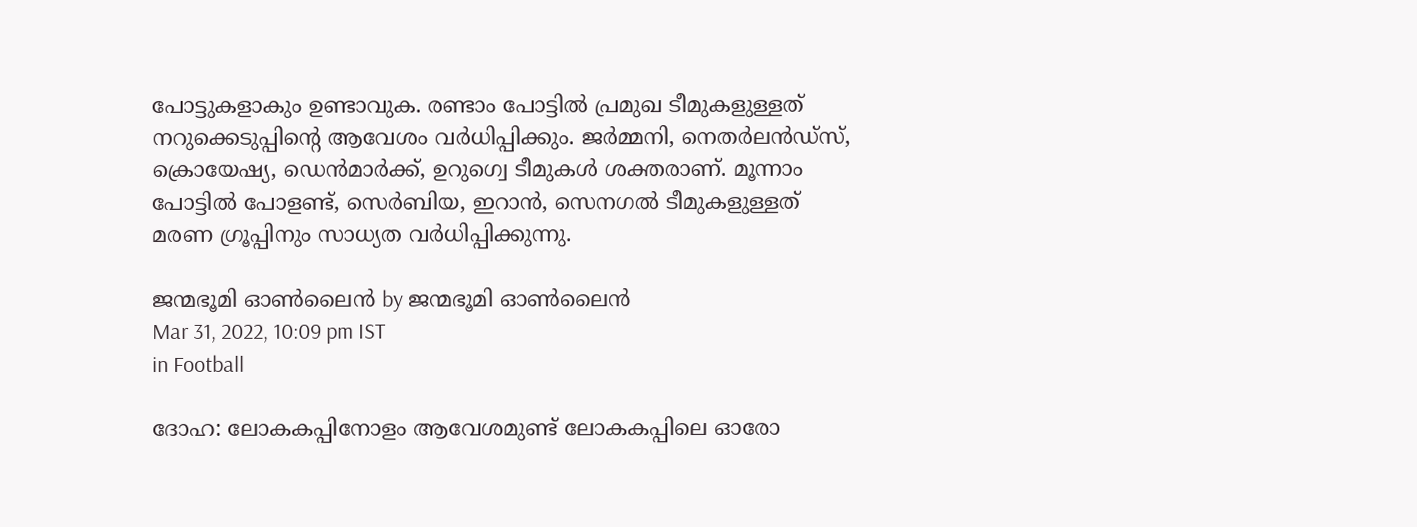പോട്ടുകളാകും ഉണ്ടാവുക. രണ്ടാം പോട്ടില്‍ പ്രമുഖ ടീമുകളുള്ളത് നറുക്കെടുപ്പിന്റെ ആവേശം വര്‍ധിപ്പിക്കും. ജര്‍മ്മനി, നെതര്‍ലന്‍ഡ്‌സ്, ക്രൊയേഷ്യ, ഡെന്‍മാര്‍ക്ക്, ഉറുഗ്വെ ടീമുകള്‍ ശക്തരാണ്. മൂന്നാം പോട്ടില്‍ പോളണ്ട്, സെര്‍ബിയ, ഇറാന്‍, സെനഗല്‍ ടീമുകളുള്ളത് മരണ ഗ്രൂപ്പിനും സാധ്യത വര്‍ധിപ്പിക്കുന്നു.

ജന്മഭൂമി ഓണ്‍ലൈന്‍ by ജന്മഭൂമി ഓണ്‍ലൈന്‍
Mar 31, 2022, 10:09 pm IST
in Football

ദോഹ: ലോകകപ്പിനോളം ആവേശമുണ്ട് ലോകകപ്പിലെ ഓരോ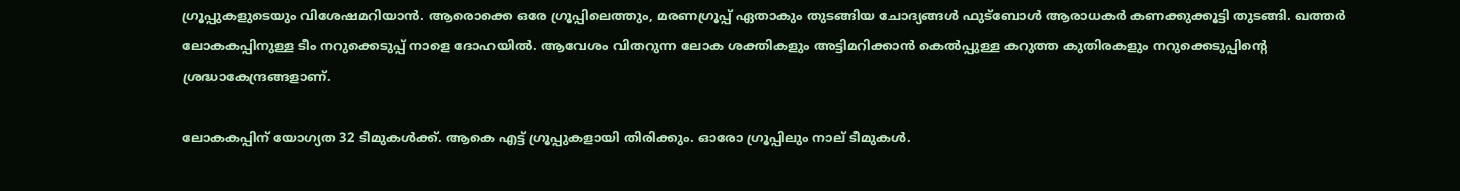ഗ്രൂപ്പുകളുടെയും വിശേഷമറിയാന്‍. ആരൊക്കെ ഒരേ ഗ്രൂപ്പിലെത്തും, മരണഗ്രൂപ്പ് ഏതാകും തുടങ്ങിയ ചോദ്യങ്ങള്‍ ഫുട്‌ബോള്‍ ആരാധകര്‍ കണക്കുക്കൂട്ടി തുടങ്ങി. ഖത്തര്‍ ലോകകപ്പിനുള്ള ടീം നറുക്കെടുപ്പ് നാളെ ദോഹയില്‍. ആവേശം വിതറുന്ന ലോക ശക്തികളും അട്ടിമറിക്കാന്‍ കെല്‍പ്പുള്ള കറുത്ത കുതിരകളും നറുക്കെടുപ്പിന്റെ ശ്രദ്ധാകേന്ദ്രങ്ങളാണ്.

ലോകകപ്പിന് യോഗ്യത 32 ടീമുകള്‍ക്ക്. ആകെ എട്ട് ഗ്രൂപ്പുകളായി തിരിക്കും. ഓരോ ഗ്രൂപ്പിലും നാല് ടീമുകള്‍.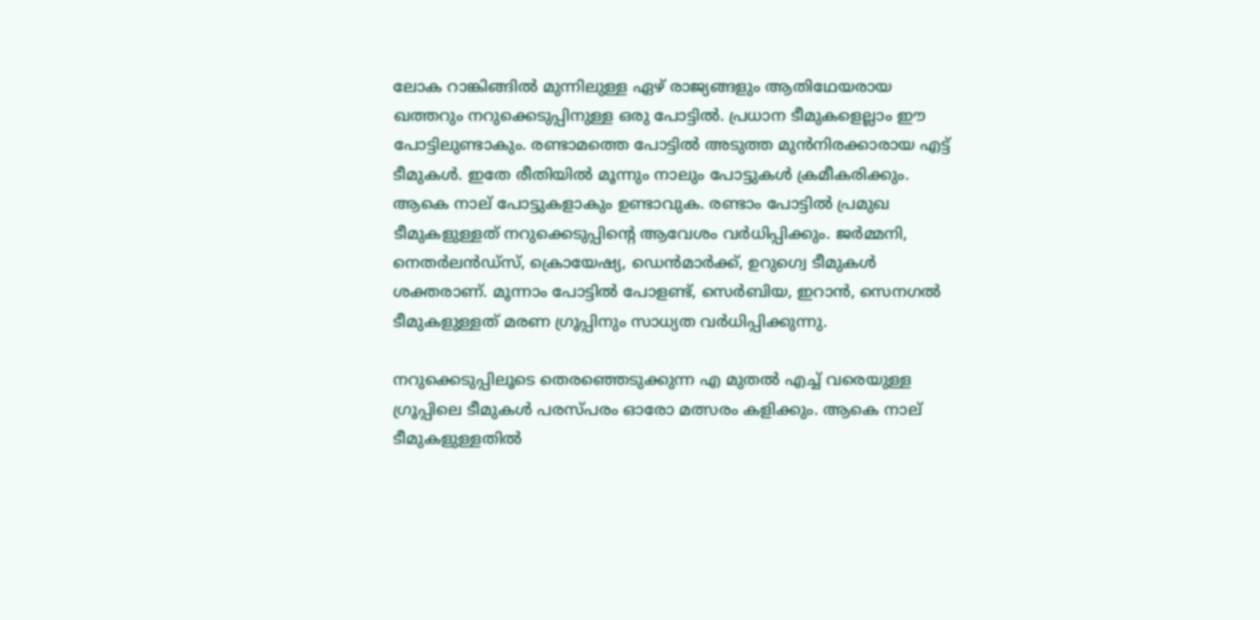ലോക റാങ്കിങ്ങില്‍ മുന്നിലുള്ള ഏഴ് രാജ്യങ്ങളും ആതിഥേയരായ ഖത്തറും നറുക്കെടുപ്പിനുള്ള ഒരു പോട്ടില്‍. പ്രധാന ടീമുകളെല്ലാം ഈ പോട്ടിലുണ്ടാകും. രണ്ടാമത്തെ പോട്ടില്‍ അടുത്ത മുന്‍നിരക്കാരായ എട്ട് ടീമുകള്‍. ഇതേ രീതിയില്‍ മൂന്നും നാലും പോട്ടുകള്‍ ക്രമീകരിക്കും. ആകെ നാല് പോട്ടുകളാകും ഉണ്ടാവുക. രണ്ടാം പോട്ടില്‍ പ്രമുഖ ടീമുകളുള്ളത് നറുക്കെടുപ്പിന്റെ ആവേശം വര്‍ധിപ്പിക്കും. ജര്‍മ്മനി, നെതര്‍ലന്‍ഡ്‌സ്, ക്രൊയേഷ്യ, ഡെന്‍മാര്‍ക്ക്, ഉറുഗ്വെ ടീമുകള്‍ ശക്തരാണ്. മൂന്നാം പോട്ടില്‍ പോളണ്ട്, സെര്‍ബിയ, ഇറാന്‍, സെനഗല്‍ ടീമുകളുള്ളത് മരണ ഗ്രൂപ്പിനും സാധ്യത വര്‍ധിപ്പിക്കുന്നു.

നറുക്കെടുപ്പിലൂടെ തെരഞ്ഞെടുക്കുന്ന എ മുതല്‍ എച്ച് വരെയുള്ള ഗ്രൂപ്പിലെ ടീമുകള്‍ പരസ്പരം ഓരോ മത്സരം കളിക്കും. ആകെ നാല് ടീമുകളുള്ളതില്‍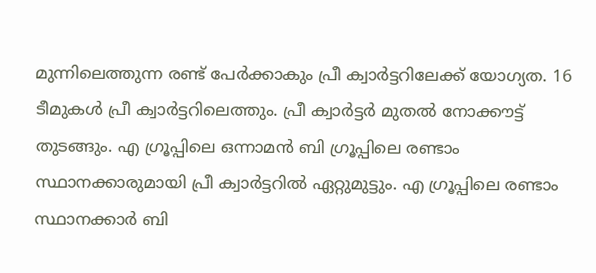മുന്നിലെത്തുന്ന രണ്ട് പേര്‍ക്കാകും പ്രീ ക്വാര്‍ട്ടറിലേക്ക് യോഗ്യത. 16 ടീമുകള്‍ പ്രീ ക്വാര്‍ട്ടറിലെത്തും. പ്രീ ക്വാര്‍ട്ടര്‍ മുതല്‍ നോക്കൗട്ട് തുടങ്ങും. എ ഗ്രൂപ്പിലെ ഒന്നാമന്‍ ബി ഗ്രൂപ്പിലെ രണ്ടാം സ്ഥാനക്കാരുമായി പ്രീ ക്വാര്‍ട്ടറില്‍ ഏറ്റുമുട്ടും. എ ഗ്രൂപ്പിലെ രണ്ടാം സ്ഥാനക്കാര്‍ ബി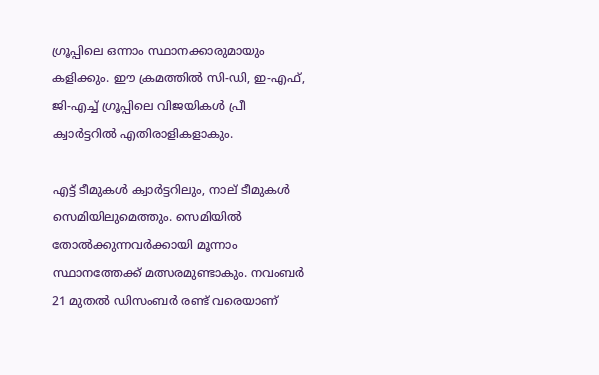ഗ്രൂപ്പിലെ ഒന്നാം സ്ഥാനക്കാരുമായും കളിക്കും. ഈ ക്രമത്തില്‍ സി-ഡി, ഇ-എഫ്, ജി-എച്ച് ഗ്രൂപ്പിലെ വിജയികള്‍ പ്രീ ക്വാര്‍ട്ടറില്‍ എതിരാളികളാകും.

എട്ട് ടീമുകള്‍ ക്വാര്‍ട്ടറിലും, നാല് ടീമുകള്‍ സെമിയിലുമെത്തും. സെമിയില്‍ തോല്‍ക്കുന്നവര്‍ക്കായി മൂന്നാം സ്ഥാനത്തേക്ക് മത്സരമുണ്ടാകും. നവംബര്‍ 21 മുതല്‍ ഡിസംബര്‍ രണ്ട് വരെയാണ്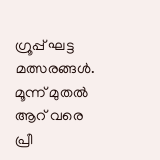ഗ്രൂപ്പ് ഘട്ട മത്സരങ്ങള്‍. മൂന്ന് മുതല്‍ ആറ് വരെ പ്രീ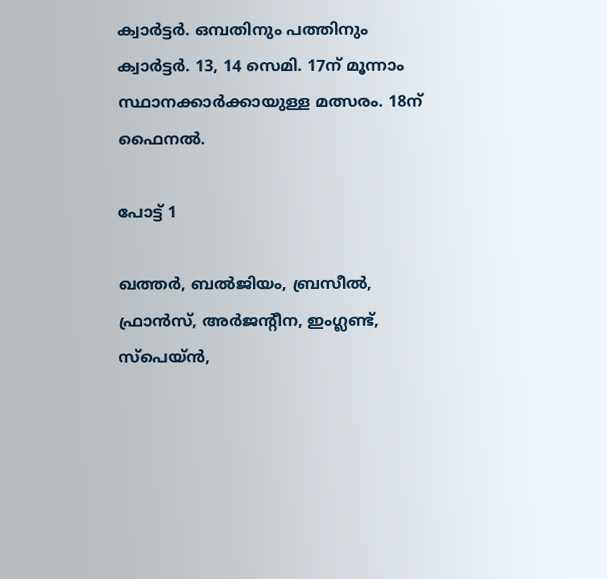ക്വാര്‍ട്ടര്‍. ഒമ്പതിനും പത്തിനും ക്വാര്‍ട്ടര്‍. 13, 14 സെമി. 17ന് മൂന്നാം സ്ഥാനക്കാര്‍ക്കായുള്ള മത്സരം. 18ന് ഫൈനല്‍.

പോട്ട് 1

ഖത്തര്‍, ബല്‍ജിയം, ബ്രസീല്‍, ഫ്രാന്‍സ്, അര്‍ജന്റീന, ഇംഗ്ലണ്ട്, സ്‌പെയ്ന്‍,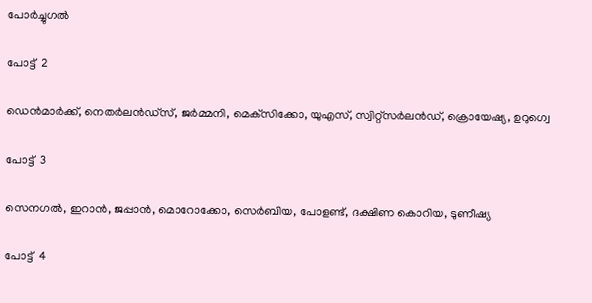പോര്‍ച്ചുഗല്‍

പോട്ട്  2

ഡെന്‍മാര്‍ക്ക്, നെതര്‍ലന്‍ഡ്‌സ്, ജര്‍മ്മനി, മെക്‌സിക്കോ, യുഎസ്, സ്വിറ്റ്‌സര്‍ലന്‍ഡ്, ക്രൊയേഷ്യ, ഉറുഗ്വെ

പോട്ട്  3

സെനഗല്‍, ഇറാന്‍, ജപ്പാന്‍, മൊറോക്കോ, സെര്‍ബിയ, പോളണ്ട്, ദക്ഷിണ കൊറിയ, ടുണീഷ്യ

പോട്ട്  4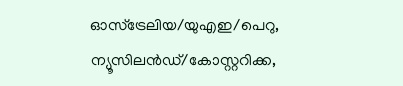ഓസ്‌ട്രേലിയ/യുഎഇ/പെറു, ന്യൂസിലന്‍ഡ്/കോസ്റ്ററിക്ക,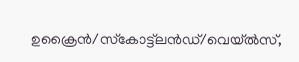ഉക്രൈന്‍/സ്‌കോട്ട്‌ലന്‍ഡ്/വെയ്ല്‍സ്,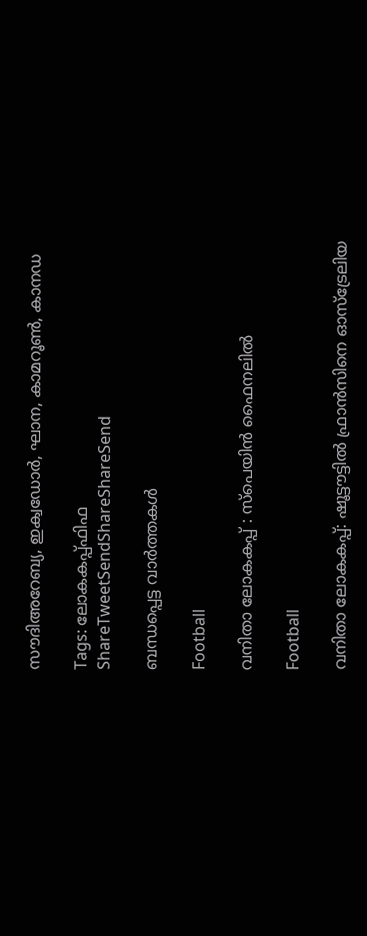സൗദിഅറേബ്യ, ഇക്വഡോര്‍, ഘാന, കാമറൂണ്‍, കാനഡ

Tags: ലോകകപ്പ്ഫിഫ
ShareTweetSendShareShareSend

ബന്ധപ്പെട്ട വാര്‍ത്തകള്‍

Football

വനിതാ ലോകകപ്പ് : സ്‌പെയിന്‍ ഫൈനലില്‍

Football

വനിതാ ലോകകപ്പ്: ഷൂട്ടൗട്ടില്‍ ഫ്രാന്‍സിനെ ഓസ്‌ട്രേലിയ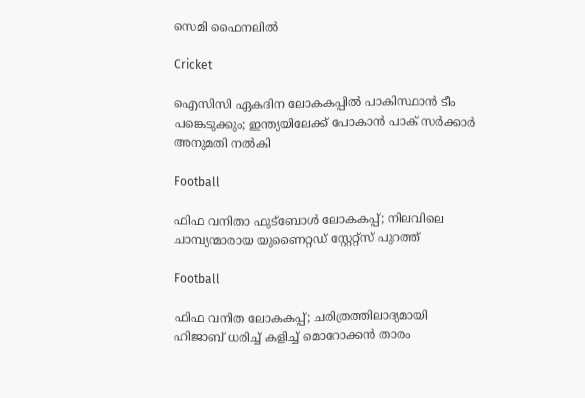സെമി ഫൈനലില്‍

Cricket

ഐസിസി ഏകദിന ലോകകപ്പില്‍ പാകിസ്ഥാന്‍ ടീം പങ്കെടുക്കും; ഇന്ത്യയിലേക്ക് പോകാന്‍ പാക് സര്‍ക്കാര്‍ അനുമതി നല്‍കി

Football

ഫിഫ വനിതാ ഫുട്ബോള്‍ ലോകകപ്പ്; നിലവിലെ ചാമ്പ്യന്മാരായ യുണൈറ്റഡ് സ്റ്റേറ്റ്സ് പുറത്ത്

Football

ഫിഫ വനിത ലോകകപ്പ്; ചരിത്രത്തിലാദ്യമായി ഹിജാബ് ധരിച്ച് കളിച്ച് മൊറോക്കന്‍ താരം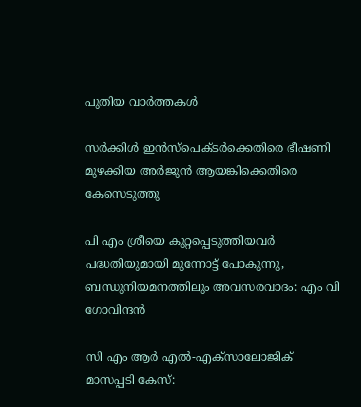പുതിയ വാര്‍ത്തകള്‍

സര്‍ക്കിള്‍ ഇന്‍സ്‌പെക്ടര്‍ക്കെതിരെ ഭീഷണി മുഴക്കിയ അര്‍ജുന്‍ ആയങ്കിക്കെതിരെ കേസെടുത്തു

പി എം ശ്രീയെ കുറ്റപ്പെടുത്തിയവര്‍ പദ്ധതിയുമായി മുന്നോട്ട് പോകുന്നു, ബന്ധുനിയമനത്തിലും അവസരവാദം: എം വി ഗോവിന്ദന്‍

സി എം ആര്‍ എല്‍-എക്‌സാലോജിക് മാസപ്പടി കേസ്: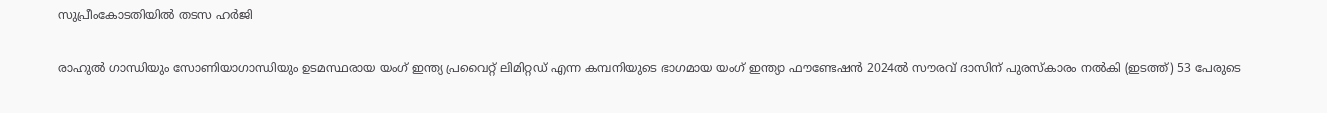സുപ്രീംകോടതിയില്‍ തടസ ഹര്‍ജി

രാഹുല്‍ ഗാന്ധിയും സോണിയാഗാന്ധിയും ഉടമസ്ഥരായ യംഗ് ഇന്ത്യ പ്രവൈറ്റ് ലിമിറ്റഡ് എന്ന കമ്പനിയുടെ ഭാഗമായ യംഗ് ഇന്ത്യാ ഫൗണ്ടേഷന്‍ 2024ല്‍ സൗരവ് ദാസിന് പുരസ്കാരം നല്‍കി (ഇടത്ത്) 53 പേരുടെ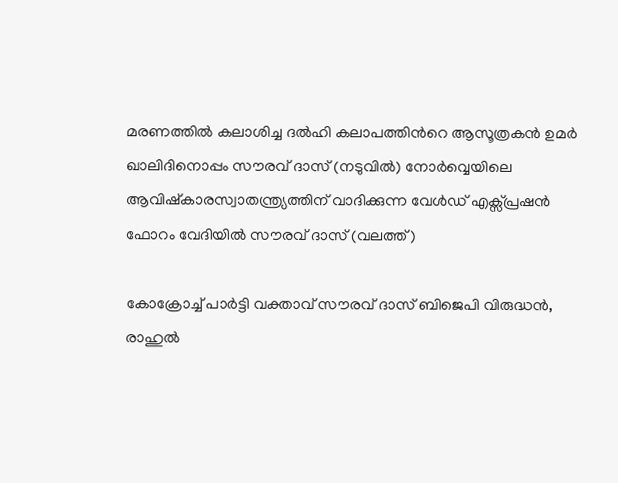മരണത്തില്‍ കലാശിച്ച ദല്‍ഹി കലാപത്തിന്‍റെ ആസൂത്രകന്‍ ഉമര്‍ ഖാലിദിനൊപ്പം സൗരവ് ദാസ് (നടുവില്‍) നോര്‍വ്വെയിലെ ആവിഷ്കാരസ്വാതന്ത്ര്യത്തിന് വാദിക്കുന്ന വേള്‍ഡ് എക്സ്പ്രഷന്‍ ഫോറം വേദിയില്‍ സൗരവ് ദാസ് (വലത്ത്)

കോക്രോച്ച് പാര്‍ട്ടി വക്താവ് സൗരവ് ദാസ് ബിജെപി വിരുദ്ധന്‍, രാഹുല്‍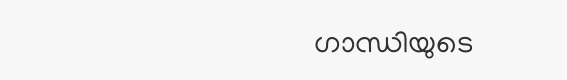ഗാന്ധിയുടെ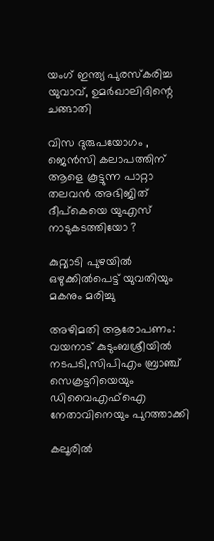യംഗ് ഇന്ത്യ പുരസ്കരിച്ച യുവാവ്, ഉമര്‍ഖാലിദിന്റെ ചങ്ങാതി

വിസ ദുരുപയോഗം , ജെൻസി കലാപത്തിന് ആളെ കൂട്ടുന്ന പാറ്റാ തലവൻ അഭിജിത് ദീപ്കെയെ യുഎസ് നാടുകടത്തിയോ ?

കുറ്റ്യാടി പുഴയില്‍ ഒഴുക്കില്‍പെട്ട് യുവതിയും മകനും മരിച്ചു

അഴിമതി ആരോപണം: വയനാട് കുടുംബശ്രീയില്‍ നടപടി,സിപിഎം ബ്രാഞ്ച് സെക്രട്ടറിയെയും ഡിവൈഎഫ്‌ഐ നേതാവിനെയും പുറത്താക്കി

കലൂരില്‍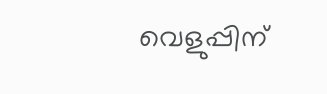വെളുപ്പിന്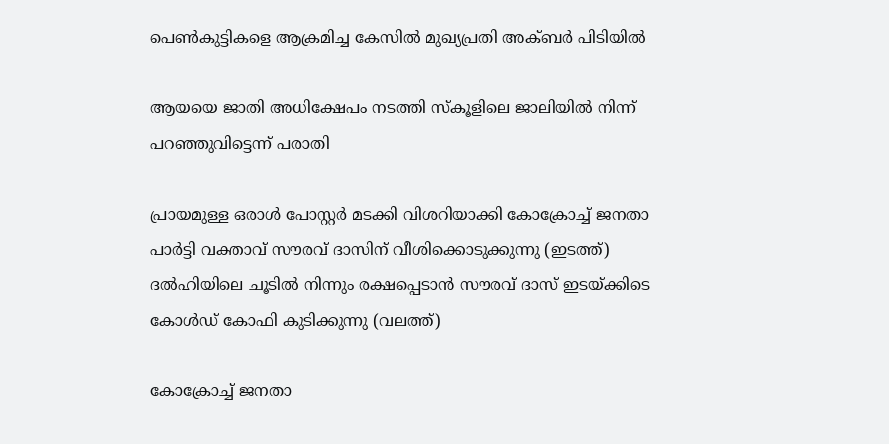പെണ്‍കുട്ടികളെ ആക്രമിച്ച കേസില്‍ മുഖ്യപ്രതി അക്ബര്‍ പിടിയില്‍

ആയയെ ജാതി അധിക്ഷേപം നടത്തി സ്‌കൂളിലെ ജാലിയില്‍ നിന്ന് പറഞ്ഞുവിട്ടെന്ന് പരാതി

പ്രായമുള്ള ഒരാള്‍ പോസ്റ്റര്‍ മടക്കി വിശറിയാക്കി കോക്രോച്ച് ജനതാ പാര്‍ട്ടി വക്താവ് സൗരവ് ദാസിന് വീശിക്കൊടുക്കുന്നു (ഇടത്ത്) ദല്‍ഹിയിലെ ചൂടില്‍ നിന്നും രക്ഷപ്പെടാന്‍ സൗരവ് ദാസ് ഇടയ്ക്കിടെ കോള്‍ഡ് കോഫി കുടിക്കുന്നു (വലത്ത്)

കോക്രോച്ച് ജനതാ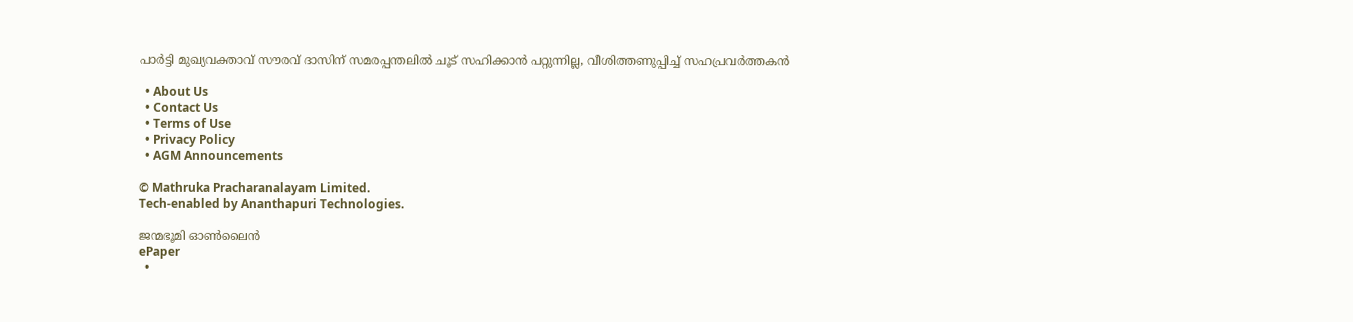പാര്‍ട്ടി മുഖ്യവക്താവ് സൗരവ് ദാസിന് സമരപ്പന്തലില്‍ ചൂട് സഹിക്കാന്‍ പറ്റുന്നില്ല, വീശിത്തണുപ്പിച്ച് സഹപ്രവര്‍ത്തകന്‍

  • About Us
  • Contact Us
  • Terms of Use
  • Privacy Policy
  • AGM Announcements

© Mathruka Pracharanalayam Limited.
Tech-enabled by Ananthapuri Technologies.

ജന്മഭൂമി ഓണ്‍ലൈന്‍
ePaper
  •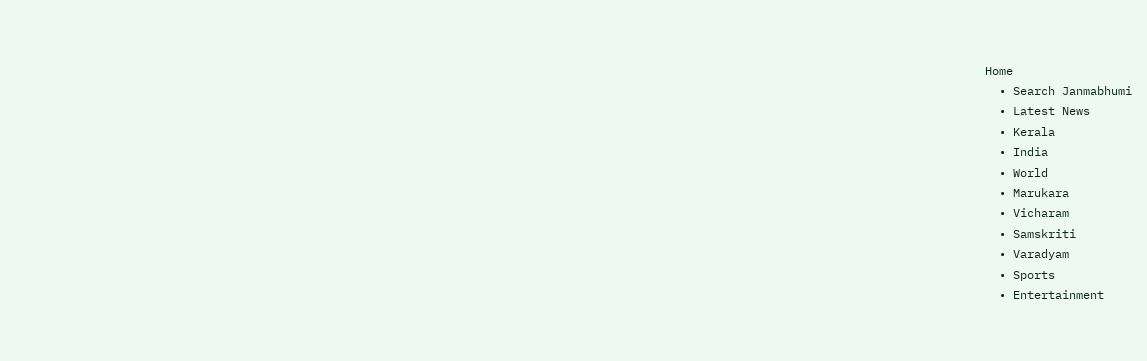Home
  • Search Janmabhumi
  • Latest News
  • Kerala
  • India
  • World
  • Marukara
  • Vicharam
  • Samskriti
  • Varadyam
  • Sports
  • Entertainment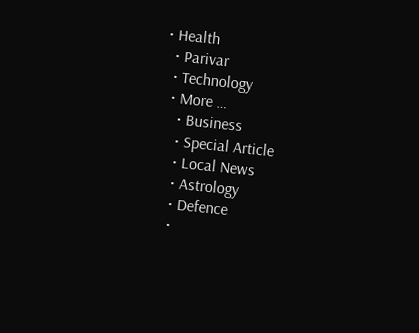• Health
  • Parivar
  • Technology
  • More …
    • Business
    • Special Article
    • Local News
    • Astrology
    • Defence
    •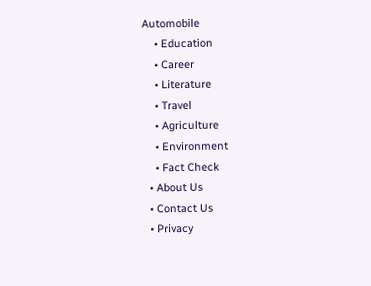Automobile
    • Education
    • Career
    • Literature
    • Travel
    • Agriculture
    • Environment
    • Fact Check
  • About Us
  • Contact Us
  • Privacy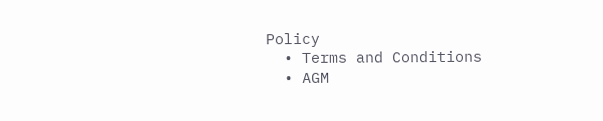Policy
  • Terms and Conditions
  • AGM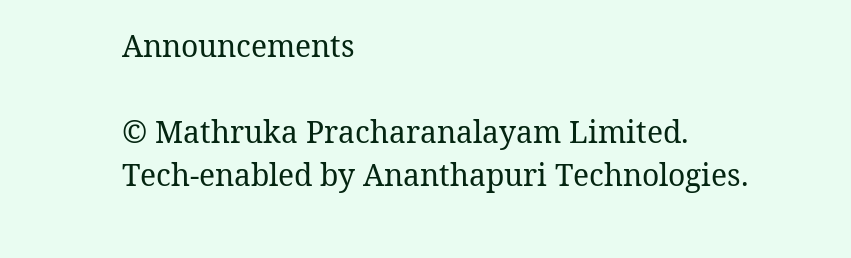Announcements

© Mathruka Pracharanalayam Limited.
Tech-enabled by Ananthapuri Technologies.